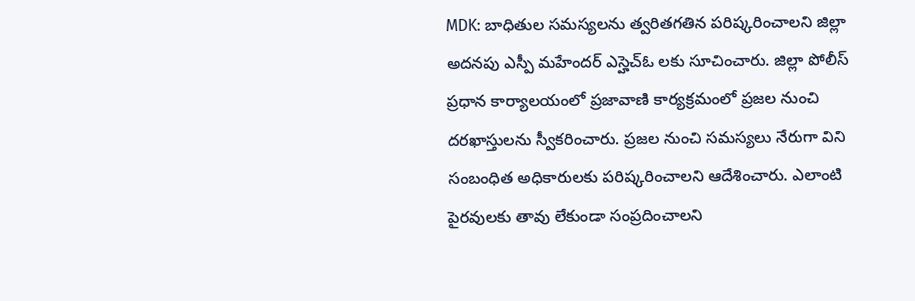MDK: బాధితుల సమస్యలను త్వరితగతిన పరిష్కరించాలని జిల్లా అదనపు ఎస్పీ మహేందర్ ఎస్హెచ్ఓ లకు సూచించారు. జిల్లా పోలీస్ ప్రధాన కార్యాలయంలో ప్రజావాణి కార్యక్రమంలో ప్రజల నుంచి దరఖాస్తులను స్వీకరించారు. ప్రజల నుంచి సమస్యలు నేరుగా విని సంబంధిత అధికారులకు పరిష్కరించాలని ఆదేశించారు. ఎలాంటి పైరవులకు తావు లేకుండా సంప్రదించాలని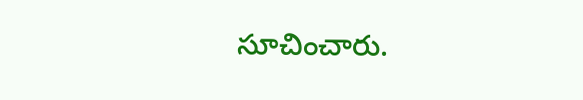సూచించారు.